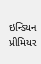ઇન્ડિયન પ્રીમિયર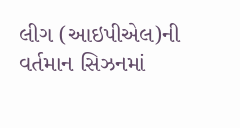લીગ (આઇપીએલ)ની વર્તમાન સિઝનમાં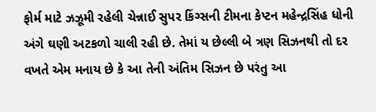ફોર્મ માટે ઝઝૂમી રહેલી ચેન્નાઈ સુપર કિંગ્સની ટીમના કેપ્ટન મહેન્દ્રસિંહ ધોની અંગે ઘણી અટકળો ચાલી રહી છે. તેમાં ય છેલ્લી બે ત્રણ સિઝનથી તો દર વખતે એમ મનાય છે કે આ તેની અંતિમ સિઝન છે પરંતુ આ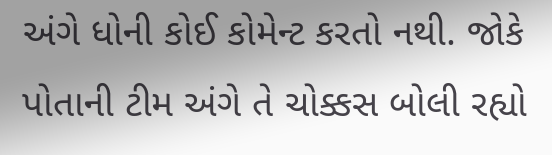અંગે ધોની કોઈ કોમેન્ટ કરતો નથી. જોકે પોતાની ટીમ અંગે તે ચોક્કસ બોલી રહ્યો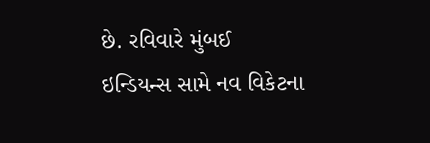છે. રવિવારે મુંબઈ ઇન્ડિયન્સ સામે નવ વિકેટના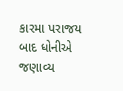કારમા પરાજય બાદ ધોનીએ જણાવ્ય